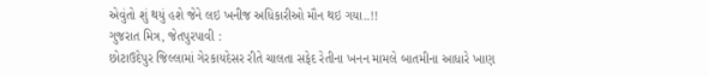એવુંતો શું થયું હશે જેને લઇ ખનીજ અધિકારીઓ મૌન થઇ ગયા..!!
ગુજરાત મિત્ર, જેતપુરપાવી :
છોટાઉદેપુર જિલ્લામાં ગેરકાયદેસર રીતે ચાલતા સફેદ રેતીના ખનન મામલે બાતમીના આધારે ખાણ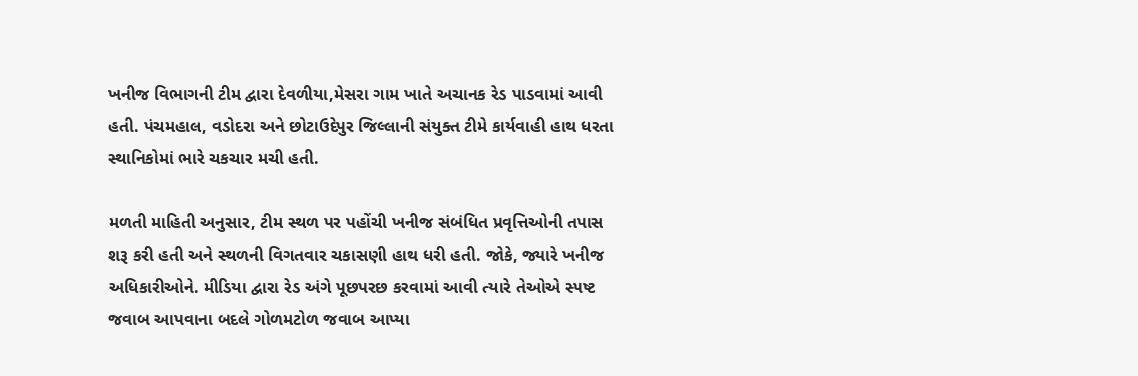ખનીજ વિભાગની ટીમ દ્વારા દેવળીયા,મેસરા ગામ ખાતે અચાનક રેડ પાડવામાં આવી હતી. પંચમહાલ, વડોદરા અને છોટાઉદેપુર જિલ્લાની સંયુક્ત ટીમે કાર્યવાહી હાથ ધરતા સ્થાનિકોમાં ભારે ચકચાર મચી હતી.

મળતી માહિતી અનુસાર, ટીમ સ્થળ પર પહોંચી ખનીજ સંબંધિત પ્રવૃત્તિઓની તપાસ શરૂ કરી હતી અને સ્થળની વિગતવાર ચકાસણી હાથ ધરી હતી. જોકે, જ્યારે ખનીજ અધિકારીઓને. મીડિયા દ્વારા રેડ અંગે પૂછપરછ કરવામાં આવી ત્યારે તેઓએ સ્પષ્ટ જવાબ આપવાના બદલે ગોળમટોળ જવાબ આપ્યા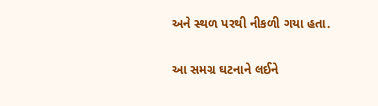અને સ્થળ પરથી નીકળી ગયા હતા.

આ સમગ્ર ઘટનાને લઈને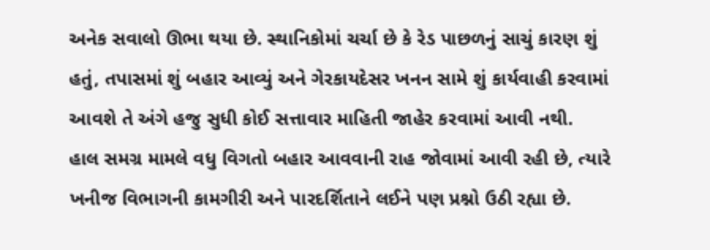અનેક સવાલો ઊભા થયા છે. સ્થાનિકોમાં ચર્ચા છે કે રેડ પાછળનું સાચું કારણ શું હતું, તપાસમાં શું બહાર આવ્યું અને ગેરકાયદેસર ખનન સામે શું કાર્યવાહી કરવામાં આવશે તે અંગે હજુ સુધી કોઈ સત્તાવાર માહિતી જાહેર કરવામાં આવી નથી.
હાલ સમગ્ર મામલે વધુ વિગતો બહાર આવવાની રાહ જોવામાં આવી રહી છે, ત્યારે ખનીજ વિભાગની કામગીરી અને પારદર્શિતાને લઈને પણ પ્રશ્નો ઉઠી રહ્યા છે.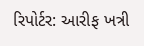રિપોર્ટર: આરીફ ખત્રી